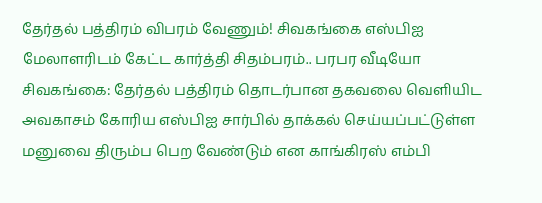தேர்தல் பத்திரம் விபரம் வேணும்! சிவகங்கை எஸ்பிஐ மேலாளரிடம் கேட்ட கார்த்தி சிதம்பரம்.. பரபர வீடியோ
சிவகங்கை: தேர்தல் பத்திரம் தொடர்பான தகவலை வெளியிட அவகாசம் கோரிய எஸ்பிஐ சார்பில் தாக்கல் செய்யப்பட்டுள்ள மனுவை திரும்ப பெற வேண்டும் என காங்கிரஸ் எம்பி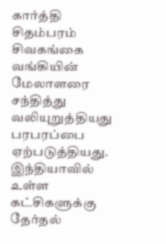கார்த்தி சிதம்பரம் சிவகங்கை வங்கியின் மேலாளரை சந்தித்து வலியுறுத்தியது பரபரப்பை ஏற்படுத்தியது.
இந்தியாவில் உள்ள கட்சிகளுக்கு தேர்தல்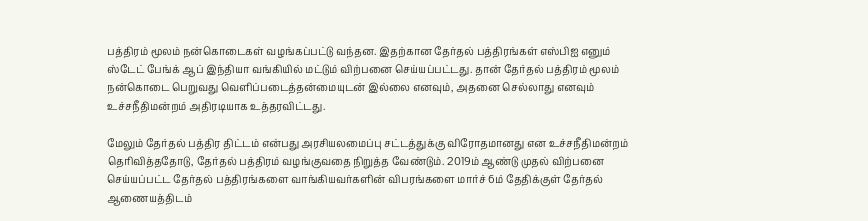பத்திரம் மூலம் நன்கொடைகள் வழங்கப்பட்டு வந்தன. இதற்கான தேர்தல் பத்திரங்கள் எஸ்பிஐ எனும் ஸ்டேட் பேங்க் ஆப் இந்தியா வங்கியில் மட்டும் விற்பனை செய்யப்பட்டது. தான் தேர்தல் பத்திரம் மூலம் நன்கொடை பெறுவது வெளிப்படைத்தன்மையுடன் இல்லை எனவும், அதனை செல்லாது எனவும் உச்சநீதிமன்றம் அதிரடியாக உத்தரவிட்டது.

மேலும் தேர்தல் பத்திர திட்டம் என்பது அரசியலமைப்பு சட்டத்துக்கு விரோதமானது என உச்சநீதிமன்றம் தெரிவித்ததோடு, தேர்தல் பத்திரம் வழங்குவதை நிறுத்த வேண்டும். 2019ம் ஆண்டு முதல் விற்பனை செய்யப்பட்ட தேர்தல் பத்திரங்களை வாங்கியவர்களின் விபரங்களை மார்ச் 6ம் தேதிக்குள் தேர்தல் ஆணையத்திடம்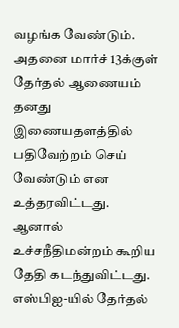வழங்க வேண்டும். அதனை மார்ச் 13க்குள் தேர்தல் ஆணையம் தனது இணையதளத்தில் பதிவேற்றம் செய் வேண்டும் என உத்தரவிட்டது.
ஆனால் உச்சநீதிமன்றம் கூறிய தேதி கடந்துவிட்டது. எஸ்பிஐ-யில் தேர்தல்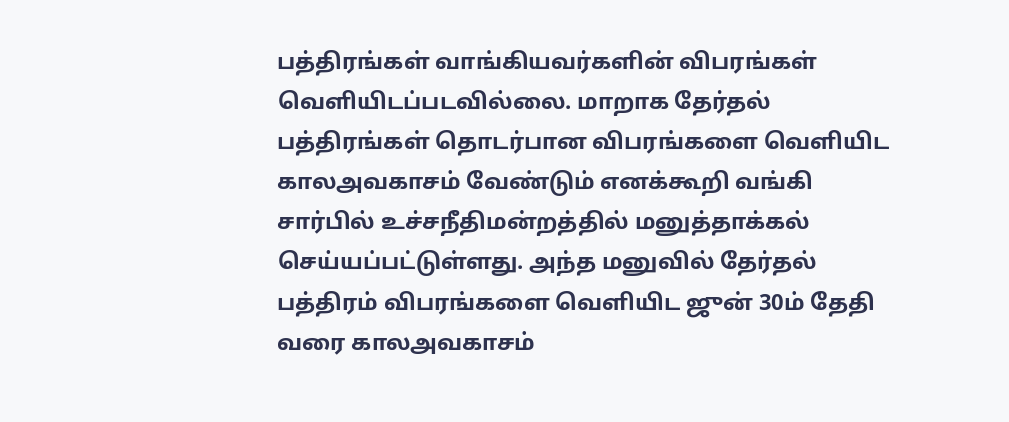பத்திரங்கள் வாங்கியவர்களின் விபரங்கள் வெளியிடப்படவில்லை. மாறாக தேர்தல் பத்திரங்கள் தொடர்பான விபரங்களை வெளியிட காலஅவகாசம் வேண்டும் எனக்கூறி வங்கி சார்பில் உச்சநீதிமன்றத்தில் மனுத்தாக்கல் செய்யப்பட்டுள்ளது. அந்த மனுவில் தேர்தல் பத்திரம் விபரங்களை வெளியிட ஜுன் 30ம் தேதி வரை காலஅவகாசம்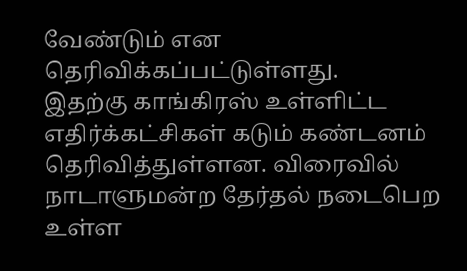வேண்டும் என தெரிவிக்கப்பட்டுள்ளது.
இதற்கு காங்கிரஸ் உள்ளிட்ட எதிர்க்கட்சிகள் கடும் கண்டனம் தெரிவித்துள்ளன. விரைவில் நாடாளுமன்ற தேர்தல் நடைபெற உள்ள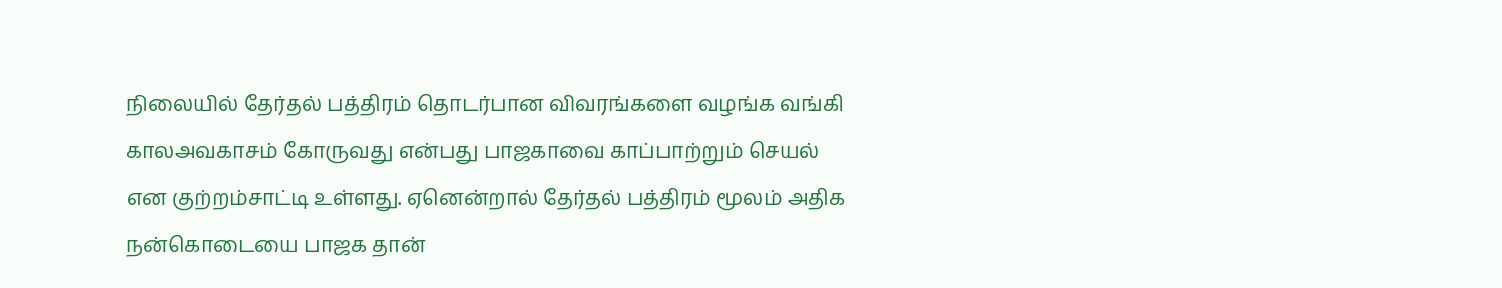நிலையில் தேர்தல் பத்திரம் தொடர்பான விவரங்களை வழங்க வங்கி காலஅவகாசம் கோருவது என்பது பாஜகாவை காப்பாற்றும் செயல் என குற்றம்சாட்டி உள்ளது. ஏனென்றால் தேர்தல் பத்திரம் மூலம் அதிக நன்கொடையை பாஜக தான்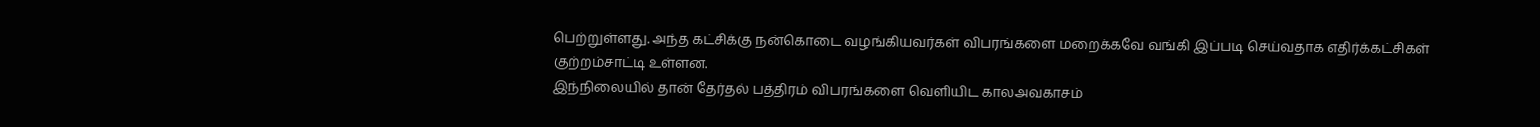பெற்றுள்ளது. அந்த கட்சிக்கு நன்கொடை வழங்கியவர்கள் விபரங்களை மறைக்கவே வங்கி இப்படி செய்வதாக எதிர்க்கட்சிகள் குற்றம்சாட்டி உள்ளன.
இந்நிலையில் தான் தேர்தல் பத்திரம் விபரங்களை வெளியிட காலஅவகாசம்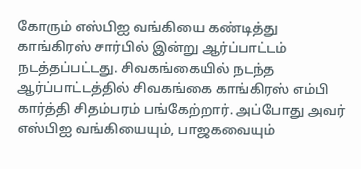கோரும் எஸ்பிஐ வங்கியை கண்டித்து காங்கிரஸ் சார்பில் இன்று ஆர்ப்பாட்டம் நடத்தப்பட்டது. சிவகங்கையில் நடந்த ஆர்ப்பாட்டத்தில் சிவகங்கை காங்கிரஸ் எம்பி கார்த்தி சிதம்பரம் பங்கேற்றார். அப்போது அவர் எஸ்பிஐ வங்கியையும், பாஜகவையும்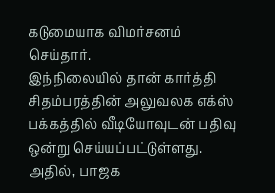கடுமையாக விமர்சனம் செய்தார்.
இந்நிலையில் தான் கார்த்தி சிதம்பரத்தின் அலுவலக எக்ஸ் பக்கத்தில் வீடியோவுடன் பதிவு ஒன்று செய்யப்பட்டுள்ளது. அதில், பாஜக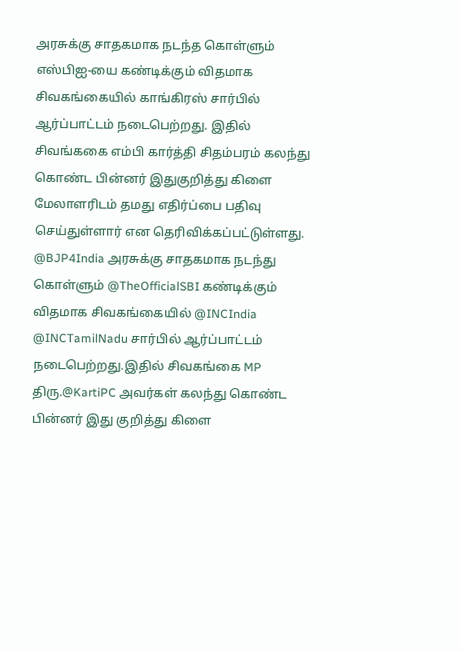அரசுக்கு சாதகமாக நடந்த கொள்ளும் எஸ்பிஐ-யை கண்டிக்கும் விதமாக சிவகங்கையில் காங்கிரஸ் சார்பில் ஆர்ப்பாட்டம் நடைபெற்றது. இதில் சிவங்ககை எம்பி கார்த்தி சிதம்பரம் கலந்து கொண்ட பின்னர் இதுகுறித்து கிளை மேலாளரிடம் தமது எதிர்ப்பை பதிவு செய்துள்ளார் என தெரிவிக்கப்பட்டுள்ளது.
@BJP4India அரசுக்கு சாதகமாக நடந்து கொள்ளும் @TheOfficialSBI கண்டிக்கும் விதமாக சிவகங்கையில் @INCIndia @INCTamilNadu சார்பில் ஆர்ப்பாட்டம் நடைபெற்றது.இதில் சிவகங்கை MP திரு.@KartiPC அவர்கள் கலந்து கொண்ட பின்னர் இது குறித்து கிளை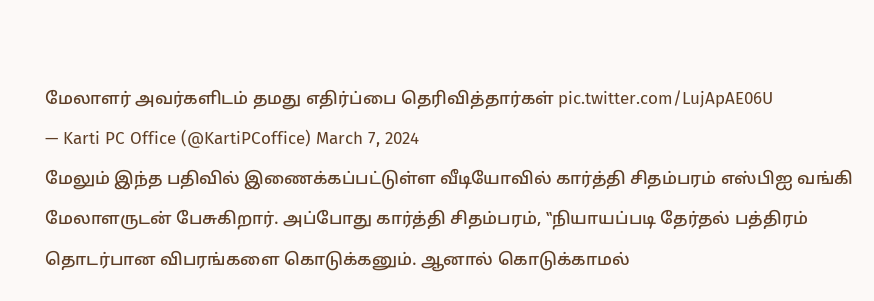மேலாளர் அவர்களிடம் தமது எதிர்ப்பை தெரிவித்தார்கள் pic.twitter.com/LujApAE06U
— Karti PC Office (@KartiPCoffice) March 7, 2024
மேலும் இந்த பதிவில் இணைக்கப்பட்டுள்ள வீடியோவில் கார்த்தி சிதம்பரம் எஸ்பிஐ வங்கி மேலாளருடன் பேசுகிறார். அப்போது கார்த்தி சிதம்பரம், ‛‛நியாயப்படி தேர்தல் பத்திரம் தொடர்பான விபரங்களை கொடுக்கனும். ஆனால் கொடுக்காமல்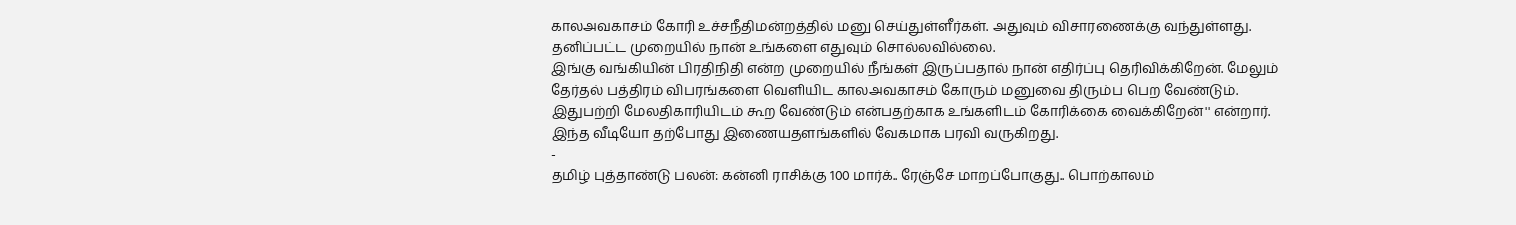காலஅவகாசம் கோரி உச்சநீதிமன்றத்தில் மனு செய்துள்ளீர்கள். அதுவும் விசாரணைக்கு வந்துள்ளது. தனிப்பட்ட முறையில் நான் உங்களை எதுவும் சொல்லவில்லை.
இங்கு வங்கியின் பிரதிநிதி என்ற முறையில் நீங்கள் இருப்பதால் நான் எதிர்ப்பு தெரிவிக்கிறேன். மேலும் தேர்தல் பத்திரம் விபரங்களை வெளியிட காலஅவகாசம் கோரும் மனுவை திரும்ப பெற வேண்டும். இதுபற்றி மேலதிகாரியிடம் கூற வேண்டும் என்பதற்காக உங்களிடம் கோரிக்கை வைக்கிறேன்'' என்றார். இந்த வீடியோ தற்போது இணையதளங்களில் வேகமாக பரவி வருகிறது.
-
தமிழ் புத்தாண்டு பலன்: கன்னி ராசிக்கு 100 மார்க்.. ரேஞ்சே மாறப்போகுது.. பொற்காலம்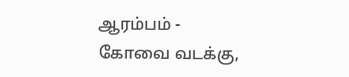ஆரம்பம் -
கோவை வடக்கு,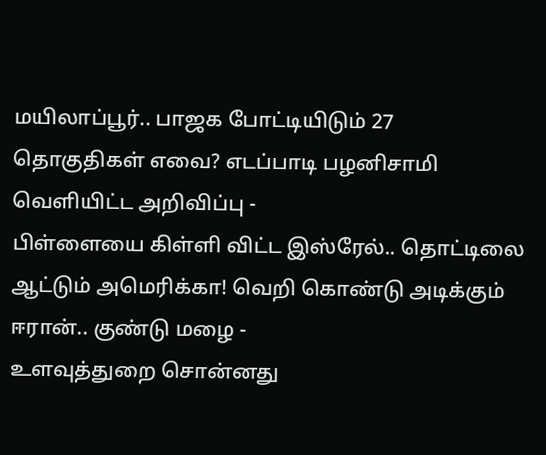மயிலாப்பூர்.. பாஜக போட்டியிடும் 27 தொகுதிகள் எவை? எடப்பாடி பழனிசாமி வெளியிட்ட அறிவிப்பு -
பிள்ளையை கிள்ளி விட்ட இஸ்ரேல்.. தொட்டிலை ஆட்டும் அமெரிக்கா! வெறி கொண்டு அடிக்கும் ஈரான்.. குண்டு மழை -
உளவுத்துறை சொன்னது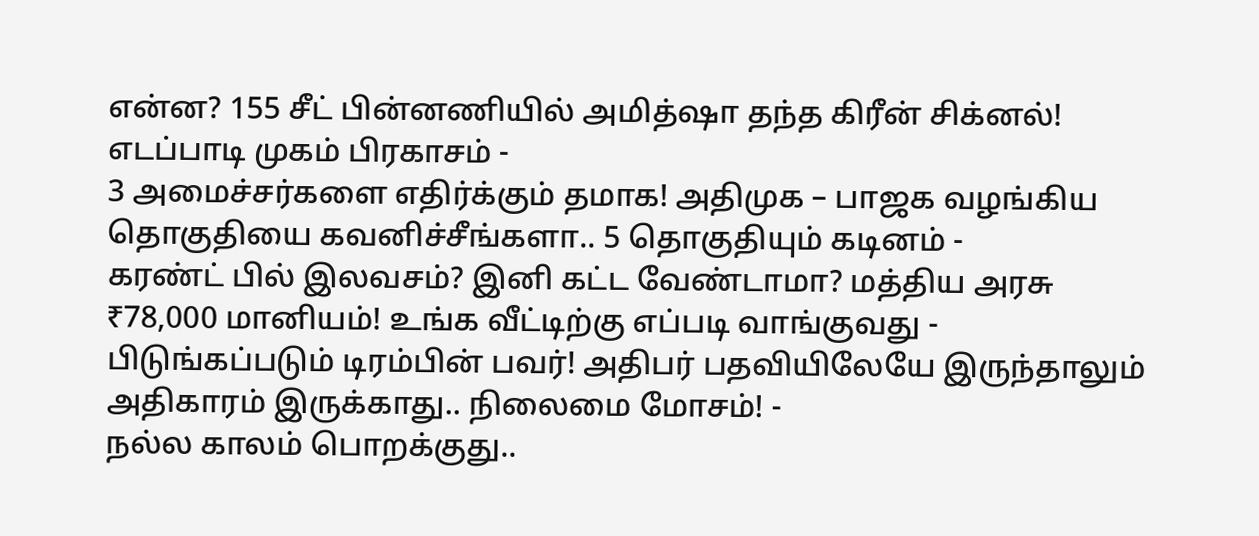என்ன? 155 சீட் பின்னணியில் அமித்ஷா தந்த கிரீன் சிக்னல்! எடப்பாடி முகம் பிரகாசம் -
3 அமைச்சர்களை எதிர்க்கும் தமாக! அதிமுக – பாஜக வழங்கிய தொகுதியை கவனிச்சீங்களா.. 5 தொகுதியும் கடினம் -
கரண்ட் பில் இலவசம்? இனி கட்ட வேண்டாமா? மத்திய அரசு ₹78,000 மானியம்! உங்க வீட்டிற்கு எப்படி வாங்குவது -
பிடுங்கப்படும் டிரம்பின் பவர்! அதிபர் பதவியிலேயே இருந்தாலும் அதிகாரம் இருக்காது.. நிலைமை மோசம்! -
நல்ல காலம் பொறக்குது..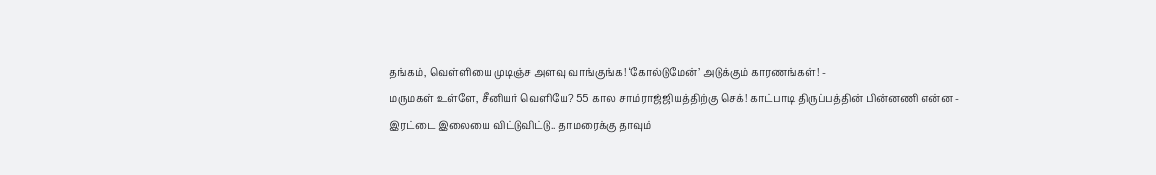தங்கம், வெள்ளியை முடிஞ்ச அளவு வாங்குங்க! ‘கோல்டுமேன்’ அடுக்கும் காரணங்கள்! -
மருமகள் உள்ளே, சீனியர் வெளியே? 55 கால சாம்ராஜ்ஜியத்திற்கு செக்! காட்பாடி திருப்பத்தின் பின்னணி என்ன -
இரட்டை இலையை விட்டுவிட்டு.. தாமரைக்கு தாவும்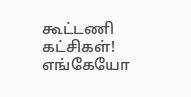கூட்டணி கட்சிகள்! எங்கேயோ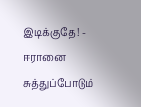இடிக்குதே! -
ஈரானை சுத்துப்போடும்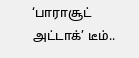‘பாராசூட் அட்டாக்’ டீம்..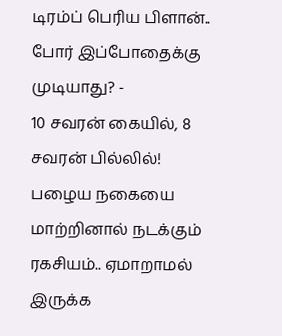டிரம்ப் பெரிய பிளான்.. போர் இப்போதைக்கு முடியாது? -
10 சவரன் கையில், 8 சவரன் பில்லில்! பழைய நகையை மாற்றினால் நடக்கும் ரகசியம்.. ஏமாறாமல் இருக்க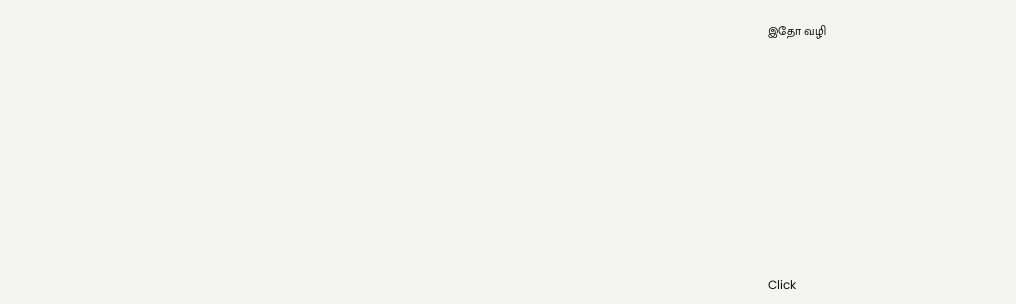இதோ வழி












Click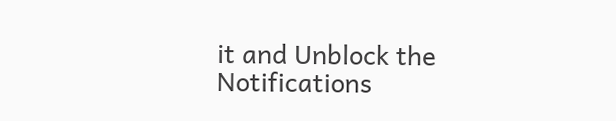it and Unblock the Notifications